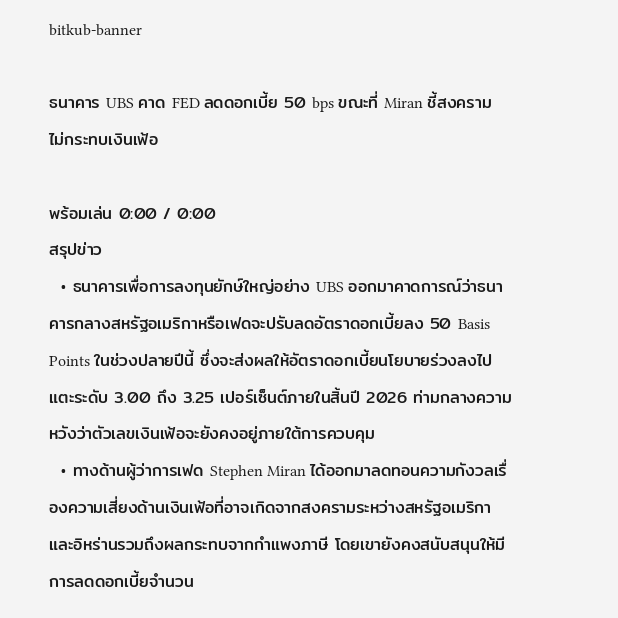bitkub-banner

ธนาคาร UBS คาด FED ลดดอกเบี้ย 50 bps ขณะที่ Miran ชี้สงครามไม่กระทบเงินเฟ้อ

พร้อมเล่น 0:00 / 0:00
สรุปข่าว
  • ธนาคารเพื่อการลงทุนยักษ์ใหญ่อย่าง UBS ออกมาคาดการณ์ว่าธนาคารกลางสหรัฐอเมริกาหรือเฟดจะปรับลดอัตราดอกเบี้ยลง 50 Basis Points ในช่วงปลายปีนี้ ซึ่งจะส่งผลให้อัตราดอกเบี้ยนโยบายร่วงลงไปแตะระดับ 3.00 ถึง 3.25 เปอร์เซ็นต์ภายในสิ้นปี 2026 ท่ามกลางความหวังว่าตัวเลขเงินเฟ้อจะยังคงอยู่ภายใต้การควบคุม
  • ทางด้านผู้ว่าการเฟด Stephen Miran ได้ออกมาลดทอนความกังวลเรื่องความเสี่ยงด้านเงินเฟ้อที่อาจเกิดจากสงครามระหว่างสหรัฐอเมริกาและอิหร่านรวมถึงผลกระทบจากกำแพงภาษี โดยเขายังคงสนับสนุนให้มีการลดดอกเบี้ยจำนวน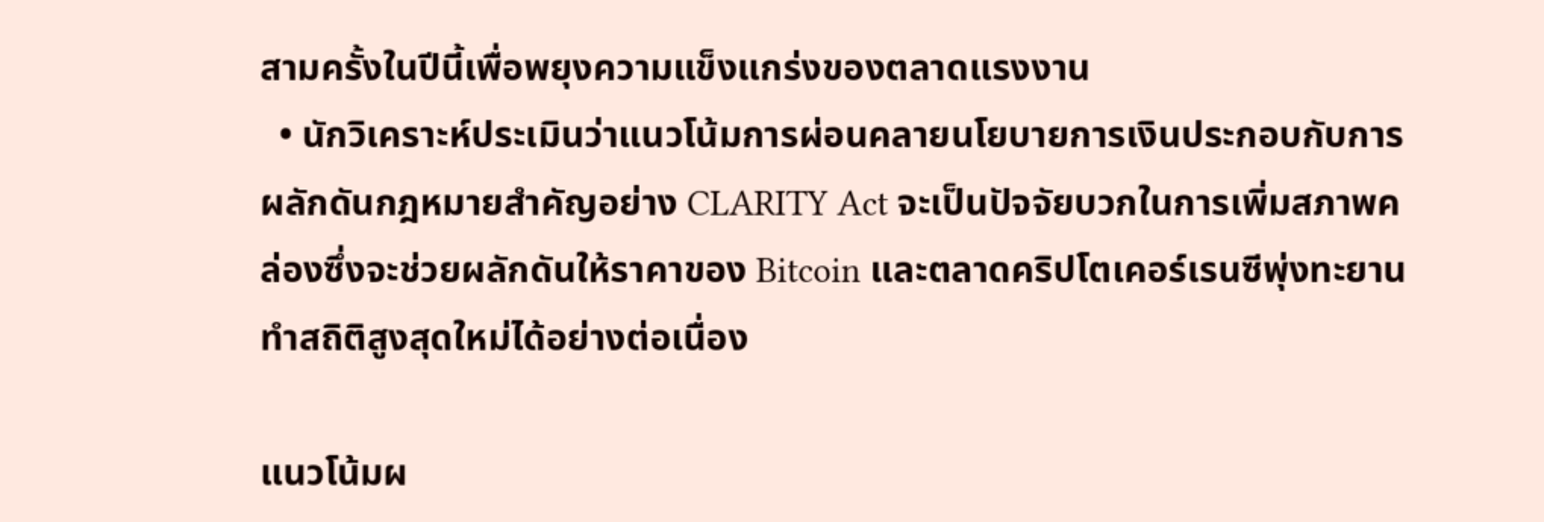สามครั้งในปีนี้เพื่อพยุงความแข็งแกร่งของตลาดแรงงาน
  • นักวิเคราะห์ประเมินว่าแนวโน้มการผ่อนคลายนโยบายการเงินประกอบกับการผลักดันกฎหมายสำคัญอย่าง CLARITY Act จะเป็นปัจจัยบวกในการเพิ่มสภาพคล่องซึ่งจะช่วยผลักดันให้ราคาของ Bitcoin และตลาดคริปโตเคอร์เรนซีพุ่งทะยานทำสถิติสูงสุดใหม่ได้อย่างต่อเนื่อง

แนวโน้มผ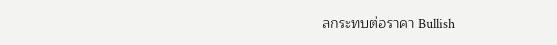ลกระทบต่อราคา Bullish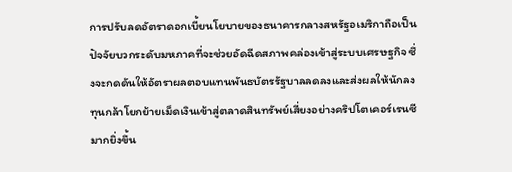การปรับลดอัตราดอกเบี้ยนโยบายของธนาคารกลางสหรัฐอเมริกาถือเป็นปัจจัยบวกระดับมหภาคที่จะช่วยอัดฉีดสภาพคล่องเข้าสู่ระบบเศรษฐกิจ ซึ่งจะกดดันให้อัตราผลตอบแทนพันธบัตรรัฐบาลลดลงและส่งผลให้นักลงทุนกล้าโยกย้ายเม็ดเงินเข้าสู่ตลาดสินทรัพย์เสี่ยงอย่างคริปโตเคอร์เรนซีมากยิ่งขึ้น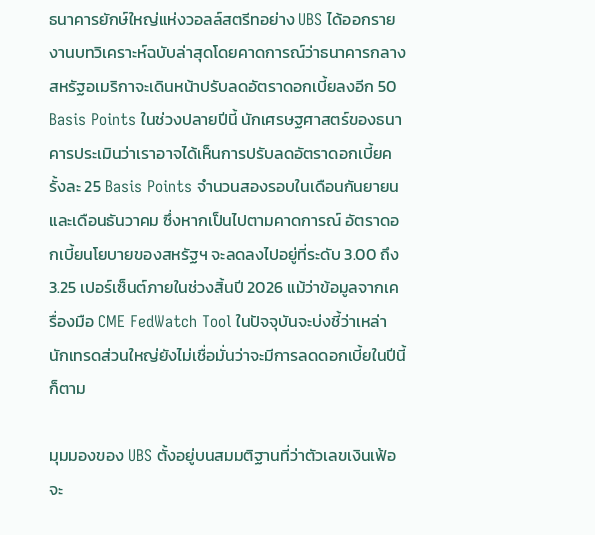ธนาคารยักษ์ใหญ่แห่งวอลล์สตรีทอย่าง UBS ได้ออกรายงานบทวิเคราะห์ฉบับล่าสุดโดยคาดการณ์ว่าธนาคารกลางสหรัฐอเมริกาจะเดินหน้าปรับลดอัตราดอกเบี้ยลงอีก 50 Basis Points ในช่วงปลายปีนี้ นักเศรษฐศาสตร์ของธนาคารประเมินว่าเราอาจได้เห็นการปรับลดอัตราดอกเบี้ยครั้งละ 25 Basis Points จำนวนสองรอบในเดือนกันยายนและเดือนธันวาคม ซึ่งหากเป็นไปตามคาดการณ์ อัตราดอกเบี้ยนโยบายของสหรัฐฯ จะลดลงไปอยู่ที่ระดับ 3.00 ถึง 3.25 เปอร์เซ็นต์ภายในช่วงสิ้นปี 2026 แม้ว่าข้อมูลจากเครื่องมือ CME FedWatch Tool ในปัจจุบันจะบ่งชี้ว่าเหล่านักเทรดส่วนใหญ่ยังไม่เชื่อมั่นว่าจะมีการลดดอกเบี้ยในปีนี้ก็ตาม

มุมมองของ UBS ตั้งอยู่บนสมมติฐานที่ว่าตัวเลขเงินเฟ้อจะ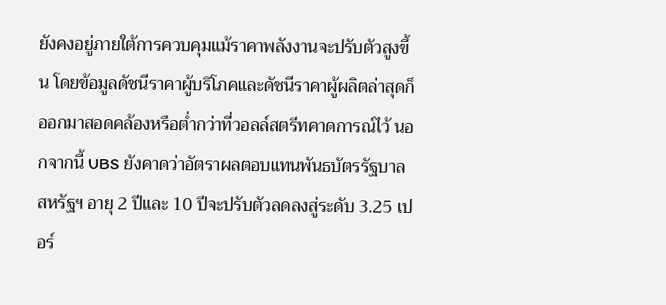ยังคงอยู่ภายใต้การควบคุมแม้ราคาพลังงานจะปรับตัวสูงขึ้น โดยข้อมูลดัชนีราคาผู้บริโภคและดัชนีราคาผู้ผลิตล่าสุดก็ออกมาสอดคล้องหรือต่ำกว่าที่วอลล์สตรีทคาดการณ์ไว้ นอกจากนี้ UBS ยังคาดว่าอัตราผลตอบแทนพันธบัตรรัฐบาลสหรัฐฯ อายุ 2 ปีและ 10 ปีจะปรับตัวลดลงสู่ระดับ 3.25 เปอร์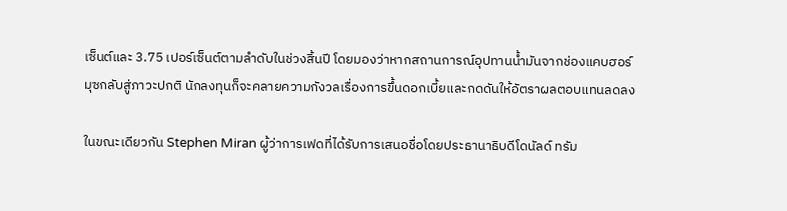เซ็นต์และ 3.75 เปอร์เซ็นต์ตามลำดับในช่วงสิ้นปี โดยมองว่าหากสถานการณ์อุปทานน้ำมันจากช่องแคบฮอร์มุซกลับสู่ภาวะปกติ นักลงทุนก็จะคลายความกังวลเรื่องการขึ้นดอกเบี้ยและกดดันให้อัตราผลตอบแทนลดลง

ในขณะเดียวกัน Stephen Miran ผู้ว่าการเฟดที่ได้รับการเสนอชื่อโดยประธานาธิบดีโดนัลด์ ทรัม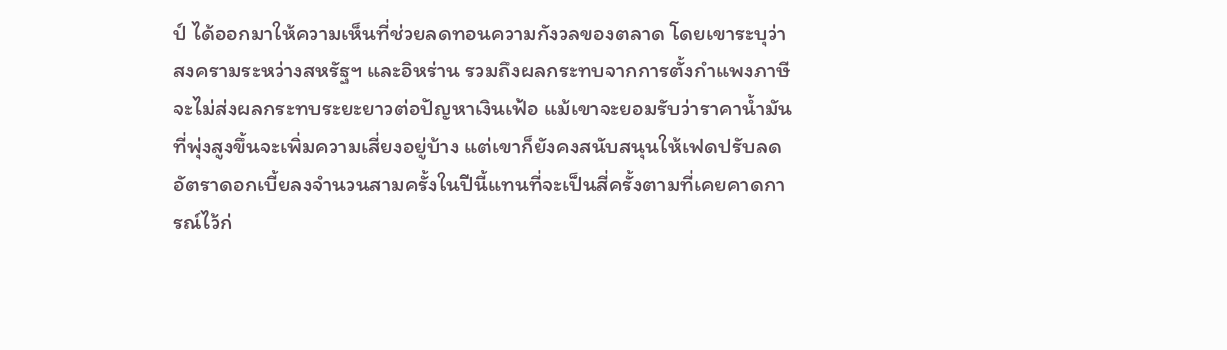ป์ ได้ออกมาให้ความเห็นที่ช่วยลดทอนความกังวลของตลาด โดยเขาระบุว่าสงครามระหว่างสหรัฐฯ และอิหร่าน รวมถึงผลกระทบจากการตั้งกำแพงภาษี จะไม่ส่งผลกระทบระยะยาวต่อปัญหาเงินเฟ้อ แม้เขาจะยอมรับว่าราคาน้ำมันที่พุ่งสูงขึ้นจะเพิ่มความเสี่ยงอยู่บ้าง แต่เขาก็ยังคงสนับสนุนให้เฟดปรับลดอัตราดอกเบี้ยลงจำนวนสามครั้งในปีนี้แทนที่จะเป็นสี่ครั้งตามที่เคยคาดการณ์ไว้ก่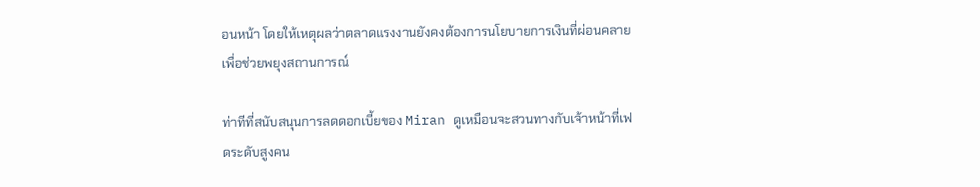อนหน้า โดยให้เหตุผลว่าตลาดแรงงานยังคงต้องการนโยบายการเงินที่ผ่อนคลายเพื่อช่วยพยุงสถานการณ์

ท่าทีที่สนับสนุนการลดดอกเบี้ยของ Miran ดูเหมือนจะสวนทางกับเจ้าหน้าที่เฟดระดับสูงคน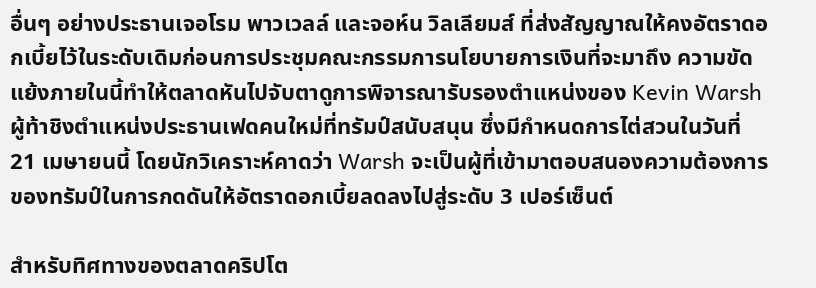อื่นๆ อย่างประธานเจอโรม พาวเวลล์ และจอห์น วิลเลียมส์ ที่ส่งสัญญาณให้คงอัตราดอกเบี้ยไว้ในระดับเดิมก่อนการประชุมคณะกรรมการนโยบายการเงินที่จะมาถึง ความขัดแย้งภายในนี้ทำให้ตลาดหันไปจับตาดูการพิจารณารับรองตำแหน่งของ Kevin Warsh ผู้ท้าชิงตำแหน่งประธานเฟดคนใหม่ที่ทรัมป์สนับสนุน ซึ่งมีกำหนดการไต่สวนในวันที่ 21 เมษายนนี้ โดยนักวิเคราะห์คาดว่า Warsh จะเป็นผู้ที่เข้ามาตอบสนองความต้องการของทรัมป์ในการกดดันให้อัตราดอกเบี้ยลดลงไปสู่ระดับ 3 เปอร์เซ็นต์

สำหรับทิศทางของตลาดคริปโต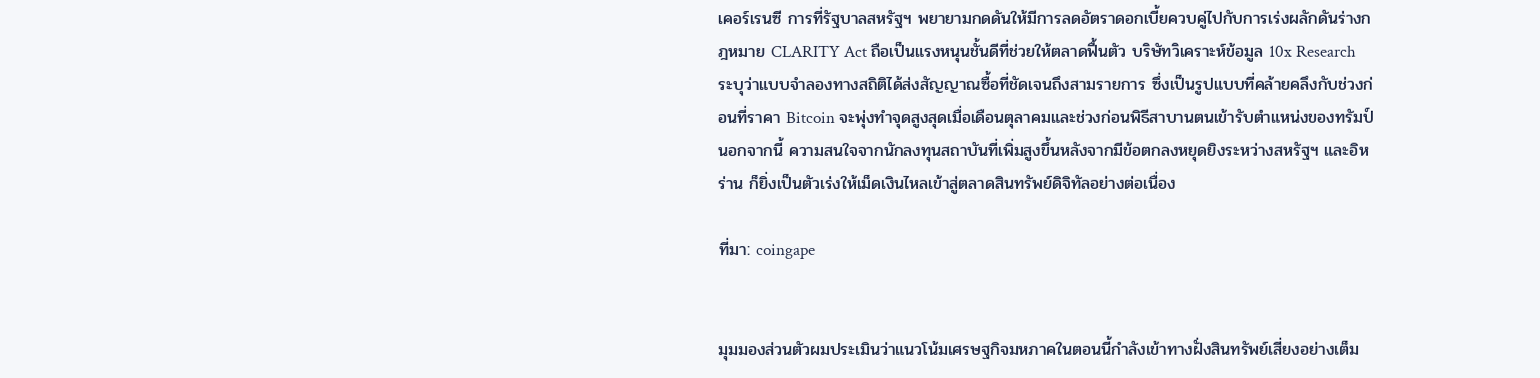เคอร์เรนซี การที่รัฐบาลสหรัฐฯ พยายามกดดันให้มีการลดอัตราดอกเบี้ยควบคู่ไปกับการเร่งผลักดันร่างกฎหมาย CLARITY Act ถือเป็นแรงหนุนชั้นดีที่ช่วยให้ตลาดฟื้นตัว บริษัทวิเคราะห์ข้อมูล 10x Research ระบุว่าแบบจำลองทางสถิติได้ส่งสัญญาณซื้อที่ชัดเจนถึงสามรายการ ซึ่งเป็นรูปแบบที่คล้ายคลึงกับช่วงก่อนที่ราคา Bitcoin จะพุ่งทำจุดสูงสุดเมื่อเดือนตุลาคมและช่วงก่อนพิธีสาบานตนเข้ารับตำแหน่งของทรัมป์ นอกจากนี้ ความสนใจจากนักลงทุนสถาบันที่เพิ่มสูงขึ้นหลังจากมีข้อตกลงหยุดยิงระหว่างสหรัฐฯ และอิหร่าน ก็ยิ่งเป็นตัวเร่งให้เม็ดเงินไหลเข้าสู่ตลาดสินทรัพย์ดิจิทัลอย่างต่อเนื่อง

ที่มา: coingape


มุมมองส่วนตัวผมประเมินว่าแนวโน้มเศรษฐกิจมหภาคในตอนนี้กำลังเข้าทางฝั่งสินทรัพย์เสี่ยงอย่างเต็ม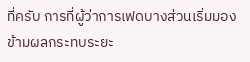ที่ครับ การที่ผู้ว่าการเฟดบางส่วนเริ่มมองข้ามผลกระทบระยะ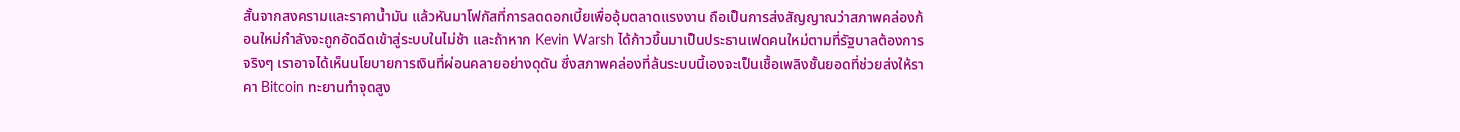สั้นจากสงครามและราคาน้ำมัน แล้วหันมาโฟกัสที่การลดดอกเบี้ยเพื่ออุ้มตลาดแรงงาน ถือเป็นการส่งสัญญาณว่าสภาพคล่องก้อนใหม่กำลังจะถูกอัดฉีดเข้าสู่ระบบในไม่ช้า และถ้าหาก Kevin Warsh ได้ก้าวขึ้นมาเป็นประธานเฟดคนใหม่ตามที่รัฐบาลต้องการจริงๆ เราอาจได้เห็นนโยบายการเงินที่ผ่อนคลายอย่างดุดัน ซึ่งสภาพคล่องที่ล้นระบบนี้เองจะเป็นเชื้อเพลิงชั้นยอดที่ช่วยส่งให้ราคา Bitcoin ทะยานทำจุดสูง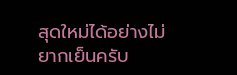สุดใหม่ได้อย่างไม่ยากเย็นครับ